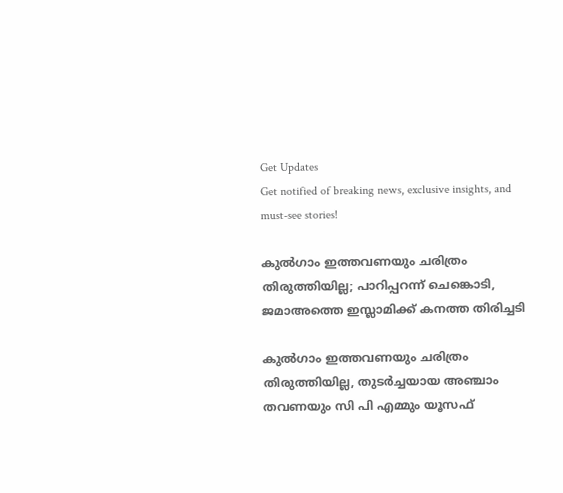Get Updates
Get notified of breaking news, exclusive insights, and must-see stories!

കുല്‍ഗാം ഇത്തവണയും ചരിത്രം തിരുത്തിയില്ല; പാറിപ്പറന്ന് ചെങ്കൊടി, ജമാഅത്തെ ഇസ്ലാമിക്ക് കനത്ത തിരിച്ചടി

കുല്‍ഗാം ഇത്തവണയും ചരിത്രം തിരുത്തിയില്ല, തുടർച്ചയായ അഞ്ചാം തവണയും സി പി എമ്മും യൂസഫ്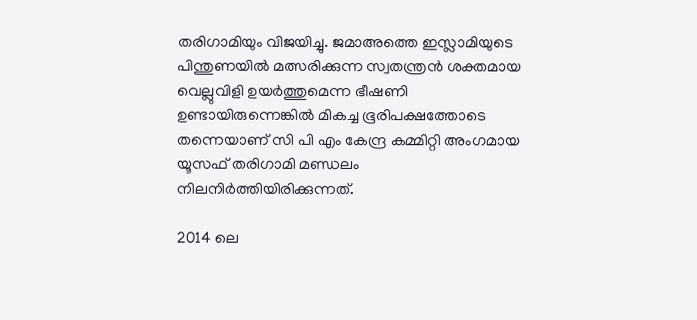തരിഗാമിയും വിജയിച്ചു. ജമാഅത്തെ ഇസ്ലാമിയുടെ പിന്തുണയില്‍ മത്സരിക്കുന്ന സ്വതന്ത്രന്‍ ശക്തമായ വെല്ലുവിളി ഉയർത്തുമെന്ന ഭീഷണി ഉണ്ടായിരുന്നെങ്കില്‍ മികച്ച ഭൂരിപക്ഷത്തോടെ തന്നെയാണ് സി പി എം കേന്ദ്ര കമ്മിറ്റി അംഗമായ യൂസഫ് തരിഗാമി മണ്ഡലം നിലനിർത്തിയിരിക്കുന്നത്.

2014 ലെ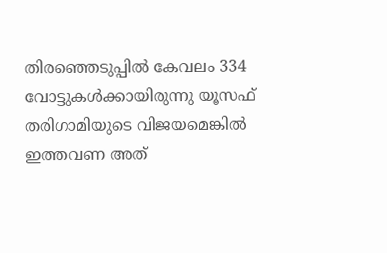തിരഞ്ഞെടുപ്പില്‍ കേവലം 334 വോട്ടുകള്‍ക്കായിരുന്നു യൂസഫ് തരിഗാമിയുടെ വിജയമെങ്കില്‍ ഇത്തവണ അത്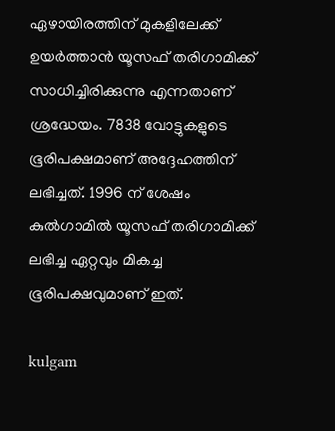ഏഴായിരത്തിന് മുകളിലേക്ക് ഉയർത്താന്‍ യൂസഫ് തരിഗാമിക്ക് സാധിച്ചിരിക്കുന്നു എന്നതാണ് ശ്രദ്ധേയം. 7838 വോട്ടുകളുടെ ഭൂരിപക്ഷമാണ് അദ്ദേഹത്തിന് ലഭിച്ചത്. 1996 ന് ശേഷം കുല്‍ഗാമില്‍ യൂസഫ് തരിഗാമിക്ക് ലഭിച്ച ഏറ്റവും മികച്ച ഭൂരിപക്ഷവുമാണ് ഇത്.

kulgam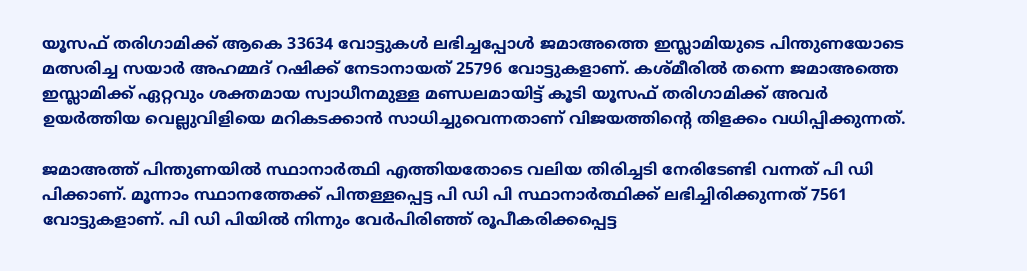യൂസഫ് തരിഗാമിക്ക് ആകെ 33634 വോട്ടുകള്‍ ലഭിച്ചപ്പോള്‍ ജമാഅത്തെ ഇസ്ലാമിയുടെ പിന്തുണയോടെ മത്സരിച്ച സയാർ അഹമ്മദ് റഷിക്ക് നേടാനായത് 25796 വോട്ടുകളാണ്. കശ്മീരില്‍ തന്നെ ജമാഅത്തെ ഇസ്ലാമിക്ക് ഏറ്റവും ശക്തമായ സ്വാധീനമുള്ള മണ്ഡലമായിട്ട് കൂടി യൂസഫ് തരിഗാമിക്ക് അവർ ഉയർത്തിയ വെല്ലുവിളിയെ മറികടക്കാന്‍ സാധിച്ചുവെന്നതാണ് വിജയത്തിന്റെ തിളക്കം വധിപ്പിക്കുന്നത്.

ജമാഅത്ത് പിന്തുണയില്‍ സ്ഥാനാർത്ഥി എത്തിയതോടെ വലിയ തിരിച്ചടി നേരിടേണ്ടി വന്നത് പി ഡി പിക്കാണ്. മൂന്നാം സ്ഥാനത്തേക്ക് പിന്തള്ളപ്പെട്ട പി ഡി പി സ്ഥാനാർത്ഥിക്ക് ലഭിച്ചിരിക്കുന്നത് 7561 വോട്ടുകളാണ്. പി ഡി പിയില്‍ നിന്നും വേർപിരിഞ്ഞ് രൂപീകരിക്കപ്പെട്ട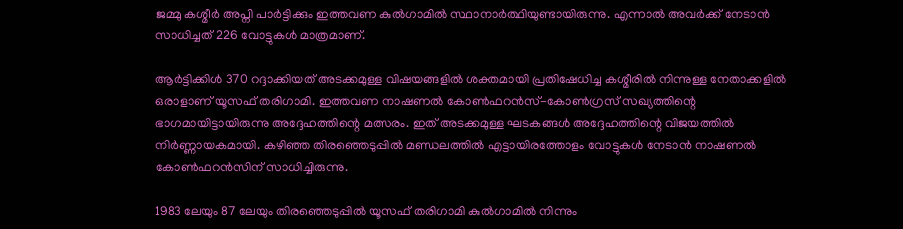ജമ്മു കശ്മീർ അപ്നി പാർട്ടിക്കും ഇത്തവണ കുല്‍ഗാമില്‍ സ്ഥാനാർത്ഥിയുണ്ടായിരുന്നു. എന്നാല്‍ അവർക്ക് നേടാന്‍ സാധിച്ചത് 226 വോട്ടുകള്‍ മാത്രമാണ്.

ആർട്ടിക്കിള്‍ 370 റദ്ദാക്കിയത് അടക്കമുള്ള വിഷയങ്ങളില്‍ ശക്തമായി പ്രതിഷേധിച്ച കശ്മീരില്‍ നിന്നുള്ള നേതാക്കളില്‍ ഒരാളാണ് യൂസഫ് തരിഗാമി. ഇത്തവണ നാഷണല്‍ കോണ്‍ഫറന്‍സ്-കോണ്‍ഗ്രസ് സഖ്യത്തിന്റെ ഭാഗമായിട്ടായിരുന്നു അദ്ദേഹത്തിന്റെ മത്സരം. ഇത് അടക്കമുള്ള ഘടകങ്ങള്‍ അദ്ദേഹത്തിന്റെ വിജയത്തില്‍ നിർണ്ണായകമായി. കഴിഞ്ഞ തിരഞ്ഞെടുപ്പില്‍ മണ്ഡലത്തില്‍ എട്ടായിരത്തോളം വോട്ടുകള്‍ നേടാന്‍ നാഷണല്‍ കോണ്‍ഫറന്‍സിന് സാധിച്ചിരുന്നു.

1983 ലേയും 87 ലേയും തിരഞ്ഞെടുപ്പില്‍ യൂസഫ് തരിഗാമി കുല്‍ഗാമില്‍ നിന്നും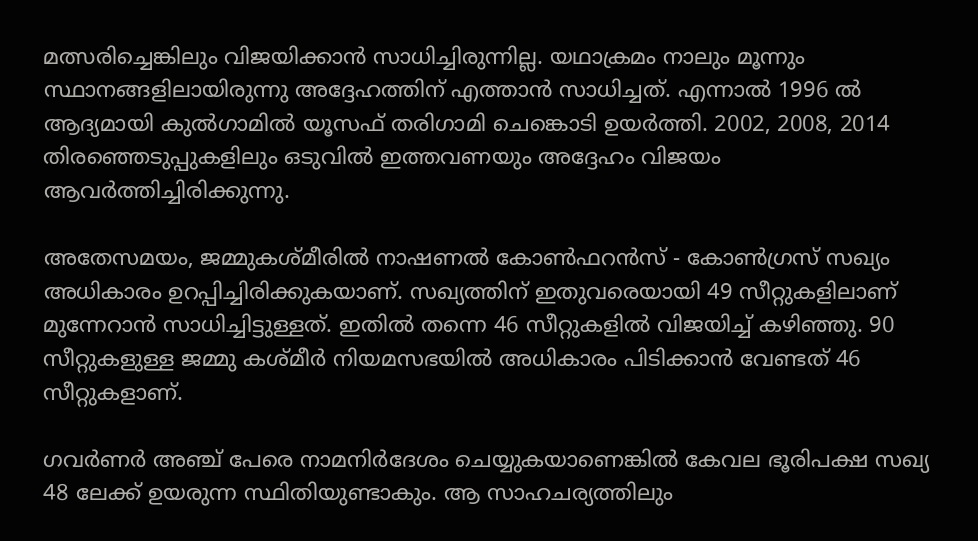മത്സരിച്ചെങ്കിലും വിജയിക്കാന്‍ സാധിച്ചിരുന്നില്ല. യഥാക്രമം നാലും മൂന്നും സ്ഥാനങ്ങളിലായിരുന്നു അദ്ദേഹത്തിന് എത്താന്‍ സാധിച്ചത്. എന്നാല്‍ 1996 ല്‍ ആദ്യമായി കുല്‍ഗാമില്‍ യൂസഫ് തരിഗാമി ചെങ്കൊടി ഉയർത്തി. 2002, 2008, 2014 തിരഞ്ഞെടുപ്പുകളിലും ഒടുവില്‍ ഇത്തവണയും അദ്ദേഹം വിജയം ആവർത്തിച്ചിരിക്കുന്നു.

അതേസമയം, ജമ്മുകശ്മീരില്‍ നാഷണല്‍ കോണ്‍ഫറന്‍സ് - കോണ്‍ഗ്രസ് സഖ്യം അധികാരം ഉറപ്പിച്ചിരിക്കുകയാണ്. സഖ്യത്തിന് ഇതുവരെയായി 49 സീറ്റുകളിലാണ് മുന്നേറാന്‍ സാധിച്ചിട്ടുള്ളത്. ഇതില്‍ തന്നെ 46 സീറ്റുകളില്‍ വിജയിച്ച് കഴിഞ്ഞു. 90 സീറ്റുകളുള്ള ജമ്മു കശ്മീർ നിയമസഭയില്‍ അധികാരം പിടിക്കാന്‍ വേണ്ടത് 46 സീറ്റുകളാണ്.

ഗവർണർ അഞ്ച് പേരെ നാമനിർദേശം ചെയ്യുകയാണെങ്കില്‍ കേവല ഭൂരിപക്ഷ സഖ്യ 48 ലേക്ക് ഉയരുന്ന സ്ഥിതിയുണ്ടാകും. ആ സാഹചര്യത്തിലും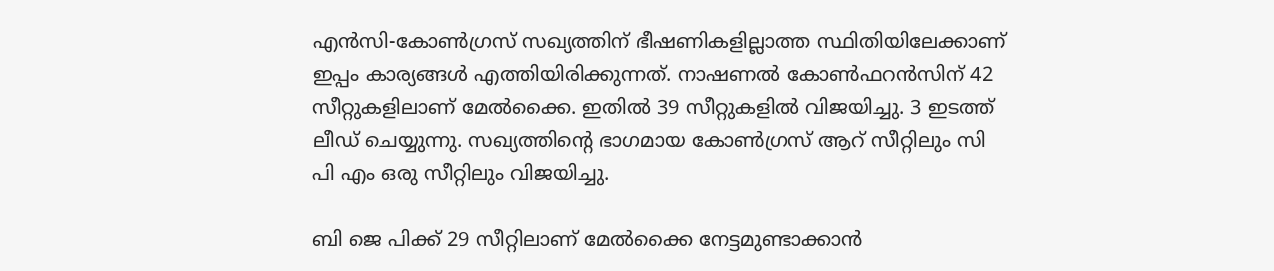എന്‍സി-കോണ്‍ഗ്രസ് സഖ്യത്തിന് ഭീഷണികളില്ലാത്ത സ്ഥിതിയിലേക്കാണ് ഇപ്പം കാര്യങ്ങള്‍ എത്തിയിരിക്കുന്നത്. നാഷണല്‍ കോണ്‍ഫറന്‍സിന് 42 സീറ്റുകളിലാണ് മേല്‍ക്കൈ. ഇതില്‍ 39 സീറ്റുകളില്‍ വിജയിച്ചു. 3 ഇടത്ത് ലീഡ് ചെയ്യുന്നു. സഖ്യത്തിന്റെ ഭാഗമായ കോണ്‍ഗ്രസ് ആറ് സീറ്റിലും സി പി എം ഒരു സീറ്റിലും വിജയിച്ചു.

ബി ജെ പിക്ക് 29 സീറ്റിലാണ് മേല്‍ക്കൈ നേട്ടമുണ്ടാക്കാന്‍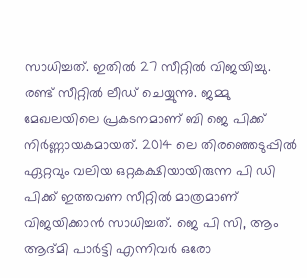സാധിച്ചത്. ഇതില്‍ 27 സീറ്റില്‍ വിജയിച്ചു. രണ്ട് സീറ്റില്‍ ലീഡ് ചെയ്യുന്നു. ജമ്മു മേഖലയിലെ പ്രകടനമാണ് ബി ജെ പിക്ക് നിർണ്ണായകമായത്. 2014 ലെ തിരഞ്ഞെടുപ്പില്‍ ഏറ്റവും വലിയ ഒറ്റകക്ഷിയായിരുന്ന പി ഡി പിക്ക് ഇത്തവണ സീറ്റില്‍ മാത്രമാണ് വിജയിക്കാന്‍ സാധിച്ചത്. ജെ പി സി, ആം ആദ്മി പാർട്ടി എന്നിവർ ഒരോ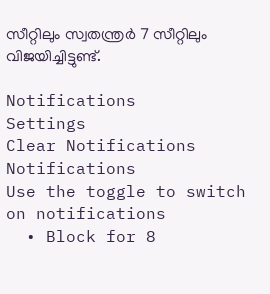സീറ്റിലും സ്വതന്ത്രർ 7 സീറ്റിലും വിജയിച്ചിട്ടുണ്ട്.

Notifications
Settings
Clear Notifications
Notifications
Use the toggle to switch on notifications
  • Block for 8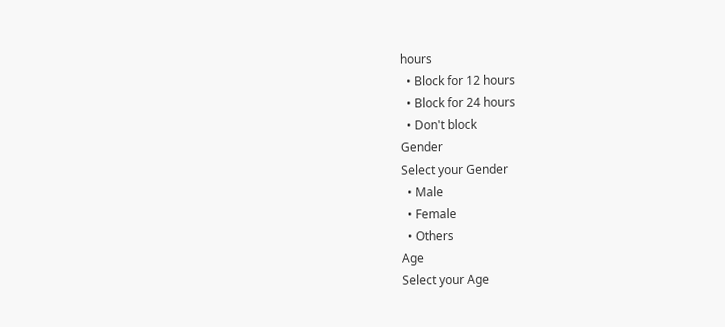hours
  • Block for 12 hours
  • Block for 24 hours
  • Don't block
Gender
Select your Gender
  • Male
  • Female
  • Others
Age
Select your Age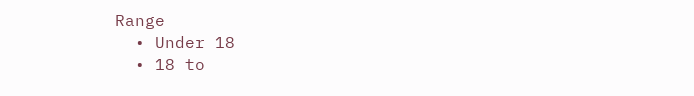Range
  • Under 18
  • 18 to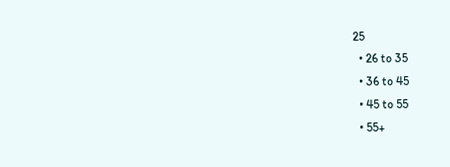25
  • 26 to 35
  • 36 to 45
  • 45 to 55
  • 55+